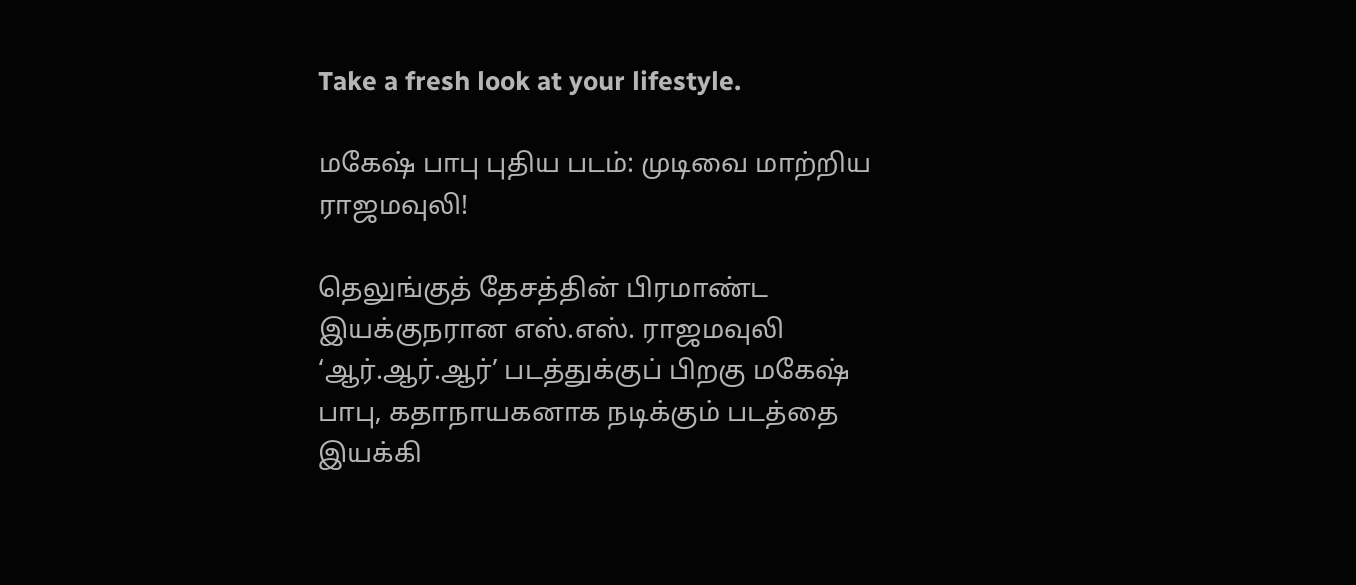Take a fresh look at your lifestyle.

மகேஷ் பாபு புதிய படம்: முடிவை மாற்றிய ராஜமவுலி!

தெலுங்குத் தேசத்தின் பிரமாண்ட இயக்குநரான எஸ்.எஸ். ராஜமவுலி ‘ஆர்.ஆர்.ஆர்’ படத்துக்குப் பிறகு மகேஷ் பாபு, கதாநாயகனாக நடிக்கும் படத்தை இயக்கி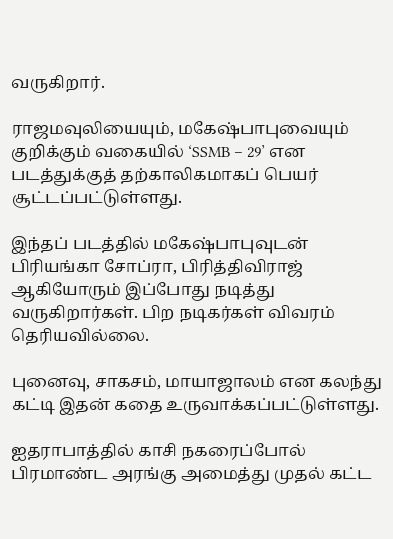வருகிறார்.

ராஜமவுலியையும், மகேஷ்பாபுவையும் குறிக்கும் வகையில் ‘SSMB – 29’ என படத்துக்குத் தற்காலிகமாகப் பெயர் சூட்டப்பட்டுள்ளது.

இந்தப் படத்தில் மகேஷ்பாபுவுடன் பிரியங்கா சோப்ரா, பிரித்திவிராஜ் ஆகியோரும் இப்போது நடித்து வருகிறார்கள். பிற நடிகர்கள் விவரம் தெரியவில்லை.

புனைவு, சாகசம், மாயாஜாலம் என கலந்து கட்டி இதன் கதை உருவாக்கப்பட்டுள்ளது.

ஐதராபாத்தில் காசி நகரைப்போல் பிரமாண்ட அரங்கு அமைத்து முதல் கட்ட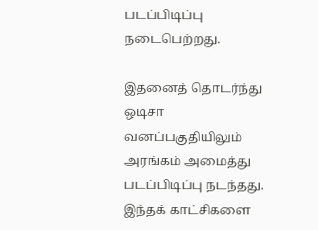படப்பிடிப்பு நடைபெற்றது.

இதனைத் தொடர்ந்து ஒடிசா வனப்பகுதியிலும் அரங்கம் அமைத்து படப்பிடிப்பு நடந்தது. இந்தக் காட்சிகளை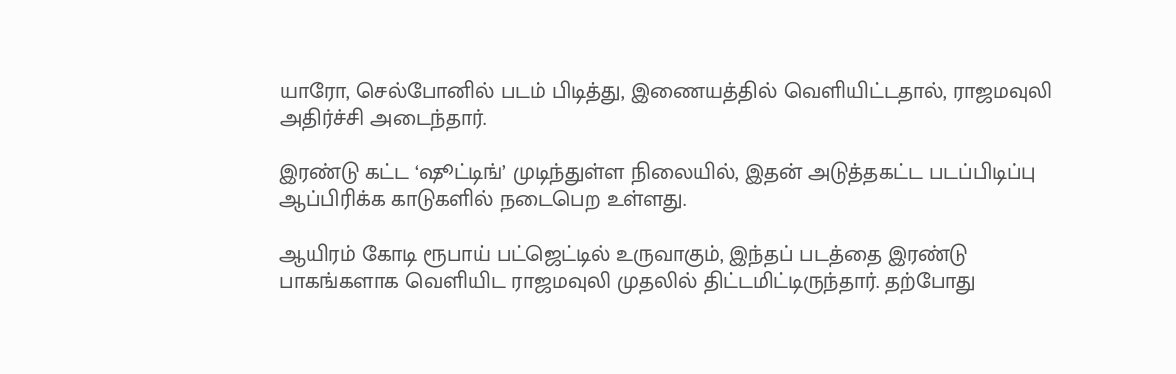யாரோ, செல்போனில் படம் பிடித்து, இணையத்தில் வெளியிட்டதால், ராஜமவுலி அதிர்ச்சி அடைந்தார்.

இரண்டு கட்ட ‘ஷூட்டிங்’ முடிந்துள்ள நிலையில், இதன் அடுத்தகட்ட படப்பிடிப்பு ஆப்பிரிக்க காடுகளில் நடைபெற உள்ளது.

ஆயிரம் கோடி ரூபாய் பட்ஜெட்டில் உருவாகும், இந்தப் படத்தை இரண்டு பாகங்களாக வெளியிட ராஜமவுலி முதலில் திட்டமிட்டிருந்தார். தற்போது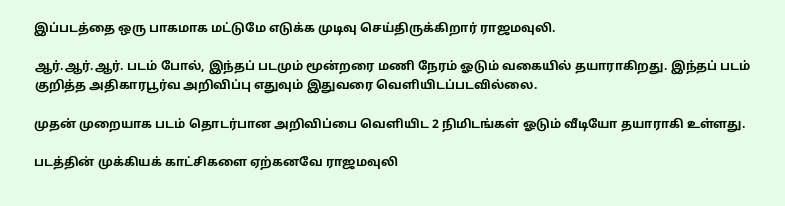இப்படத்தை ஒரு பாகமாக மட்டுமே எடுக்க முடிவு செய்திருக்கிறார் ராஜமவுலி.

ஆர்.ஆர்.ஆர். படம் போல், இந்தப் படமும் மூன்றரை மணி நேரம் ஓடும் வகையில் தயாராகிறது. இந்தப் படம் குறித்த அதிகாரபூர்வ அறிவிப்பு எதுவும் இதுவரை வெளியிடப்படவில்லை.

முதன் முறையாக படம் தொடர்பான அறிவிப்பை வெளியிட 2 நிமிடங்கள் ஓடும் வீடியோ தயாராகி உள்ளது.

படத்தின் முக்கியக் காட்சிகளை ஏற்கனவே ராஜமவுலி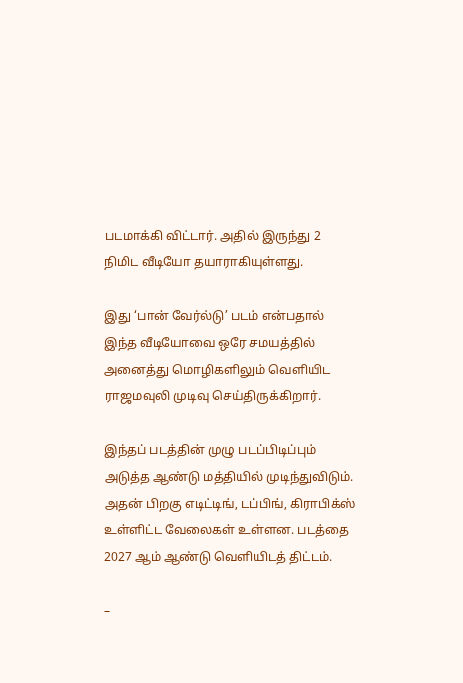படமாக்கி விட்டார். அதில் இருந்து 2 நிமிட வீடியோ தயாராகியுள்ளது.

இது ‘பான் வேர்ல்டு’ படம் என்பதால் இந்த வீடியோவை ஒரே சமயத்தில் அனைத்து மொழிகளிலும் வெளியிட ராஜமவுலி முடிவு செய்திருக்கிறார்.

இந்தப் படத்தின் முழு படப்பிடிப்பும் அடுத்த ஆண்டு மத்தியில் முடிந்துவிடும். அதன் பிறகு எடிட்டிங், டப்பிங், கிராபிக்ஸ் உள்ளிட்ட வேலைகள் உள்ளன. படத்தை 2027 ஆம் ஆண்டு வெளியிடத் திட்டம்.

–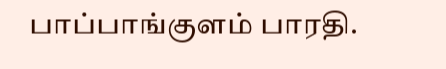பாப்பாங்குளம் பாரதி.